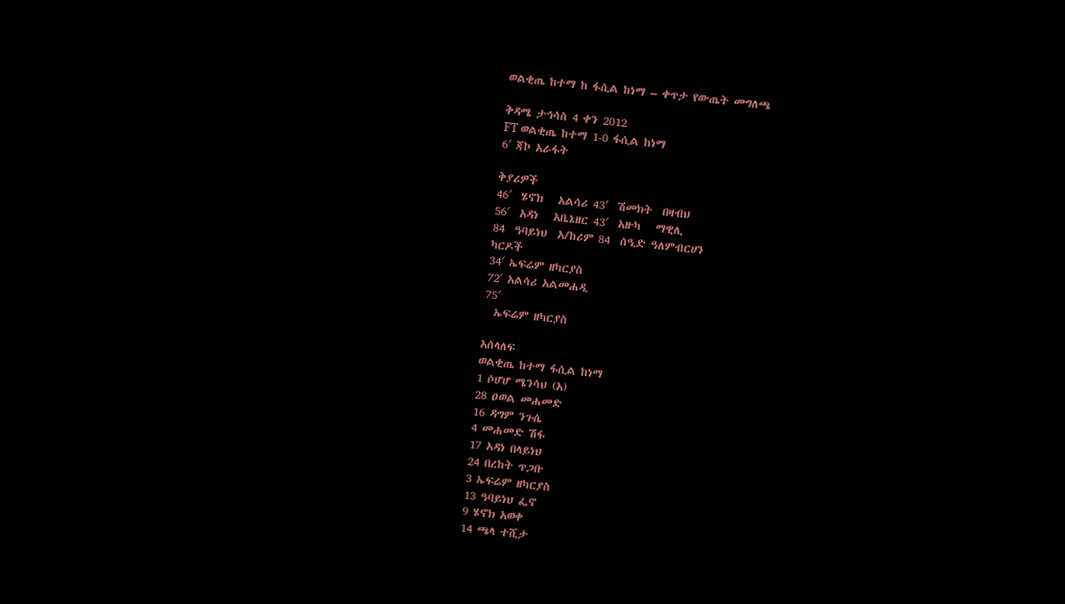ወልቂጤ ከተማ ከ ፋሲል ከነማ – ቀጥታ የውጤት መግለጫ

ቅዳሜ ታኅሳስ 4 ቀን 2012
FT ወልቂጤ ከተማ 1-0 ፋሲል ከነማ
6′ ጃኮ አራፋት

ቅያሪዎች
46′  ሄኖክ   አልሳሪ 43′  ሽመክት  በዛብህ
56′  አዳነ   አቤኔዘር 43′  አዙካ   ማዊሊ
84  ዓባይነህ  አ/ከሪም 84  ሰዒድ ዓለምብርሀን
ካርዶች
34′ ኤፍሬም ዘካርያስ
72′ አልሳሪ አልመሐዲ
75′
  ኤፍሬም ዘካርያስ

አሰላለፍ
ወልቂጤ ከተማ ፋሲል ከነማ
1 ሶሆሆ ሜንሳህ (አ)
28 ዐወል መሐመድ
16 ዳግም ንጉሴ
4 መሐመድ ሽፋ
17 አዳነ በላይነህ
24 በረከት ጥጋቡ
3 ኤፍሬም ዘካርያስ
13 ዓባይነህ ፌኖ
9 ሄኖክ አወቀ
14 ጫላ ተሺታ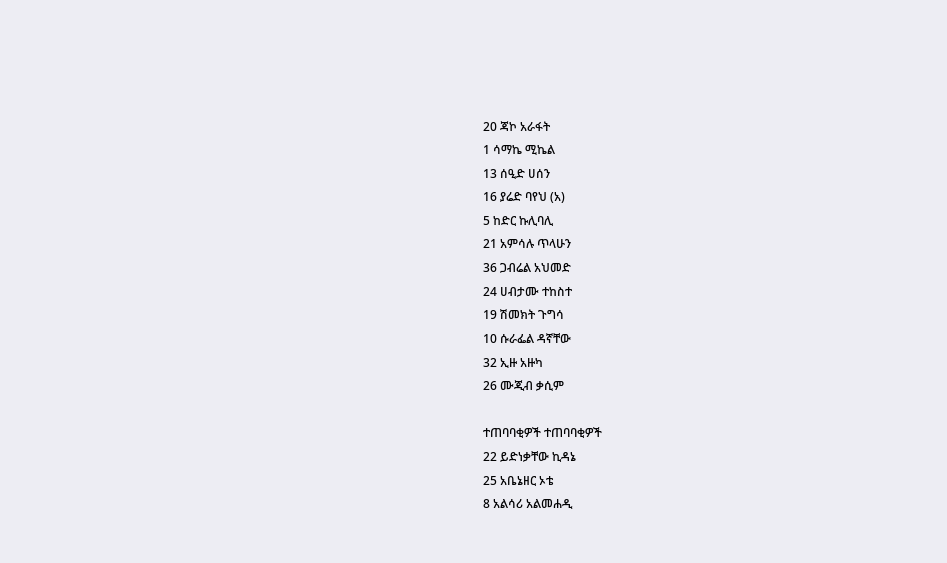20 ጃኮ አራፋት
1 ሳማኬ ሚኬል
13 ሰዒድ ሀሰን
16 ያሬድ ባየህ (አ)
5 ከድር ኩሊባሊ
21 አምሳሉ ጥላሁን
36 ጋብሬል አህመድ
24 ሀብታሙ ተከስተ
19 ሽመክት ጉግሳ
10 ሱራፌል ዳኛቸው
32 ኢዙ አዙካ
26 ሙጂብ ቃሲም

ተጠባባቂዎች ተጠባባቂዎች
22 ይድነቃቸው ኪዳኔ
25 አቤኔዘር ኦቴ
8 አልሳሪ አልመሐዲ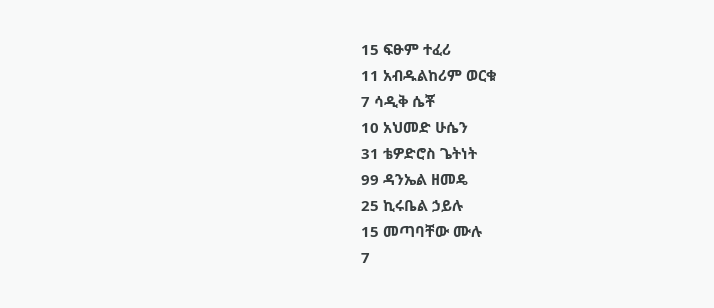15 ፍፁም ተፈሪ
11 አብዱልከሪም ወርቁ
7 ሳዲቅ ሴቾ
10 አህመድ ሁሴን
31 ቴዎድሮስ ጌትነት
99 ዳንኤል ዘመዴ
25 ኪሩቤል ኃይሉ
15 መጣባቸው ሙሉ
7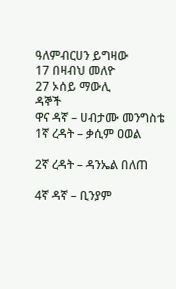ዓለምብርሀን ይግዛው
17 በዛብህ መለዮ
27 ኦሰይ ማውሊ
ዳኞች
ዋና ዳኛ – ሀብታሙ መንግስቴ
1ኛ ረዳት – ቃሲም ዐወል

2ኛ ረዳት – ዳንኤል በለጠ

4ኛ ዳኛ – ቢንያም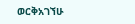ወርቅአገኘሁ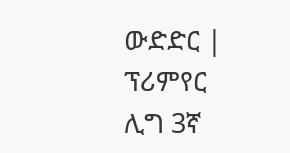ውድድር | ፕሪምየር ሊግ 3ኛ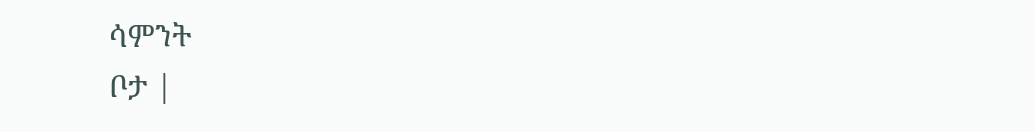ሳምንት
ቦታ |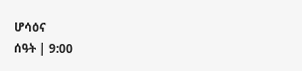ሆሳዕና
ሰዓት | 9:00